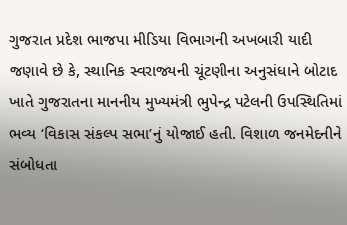ગુજરાત પ્રદેશ ભાજપા મીડિયા વિભાગની અખબારી યાદી જણાવે છે કે, સ્થાનિક સ્વરાજ્યની ચૂંટણીના અનુસંધાને બોટાદ ખાતે ગુજરાતના માનનીય મુખ્યમંત્રી ભુપેન્દ્ર પટેલની ઉપસ્થિતિમાં ભવ્ય ‘વિકાસ સંકલ્પ સભા’નું યોજાઈ હતી. વિશાળ જનમેદનીને સંબોધતા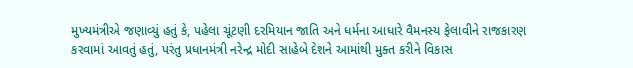મુખ્યમંત્રીએ જણાવ્યું હતું કે, પહેલા ચૂંટણી દરમિયાન જાતિ અને ધર્મના આધારે વૈમનસ્ય ફેલાવીને રાજકારણ કરવામાં આવતું હતું, પરંતુ પ્રધાનમંત્રી નરેન્દ્ર મોદી સાહેબે દેશને આમાંથી મુક્ત કરીને વિકાસ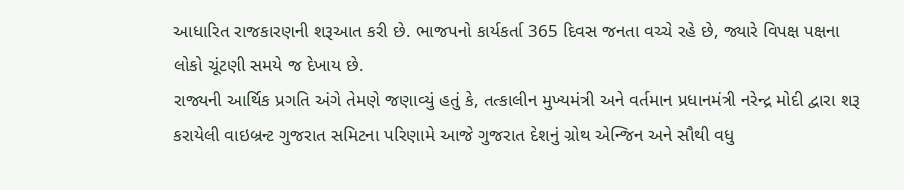આધારિત રાજકારણની શરૂઆત કરી છે. ભાજપનો કાર્યકર્તા 365 દિવસ જનતા વચ્ચે રહે છે, જ્યારે વિપક્ષ પક્ષના લોકો ચૂંટણી સમયે જ દેખાય છે.
રાજ્યની આર્થિક પ્રગતિ અંગે તેમણે જણાવ્યું હતું કે, તત્કાલીન મુખ્યમંત્રી અને વર્તમાન પ્રધાનમંત્રી નરેન્દ્ર મોદી દ્વારા શરૂ કરાયેલી વાઇબ્રન્ટ ગુજરાત સમિટના પરિણામે આજે ગુજરાત દેશનું ગ્રોથ એન્જિન અને સૌથી વધુ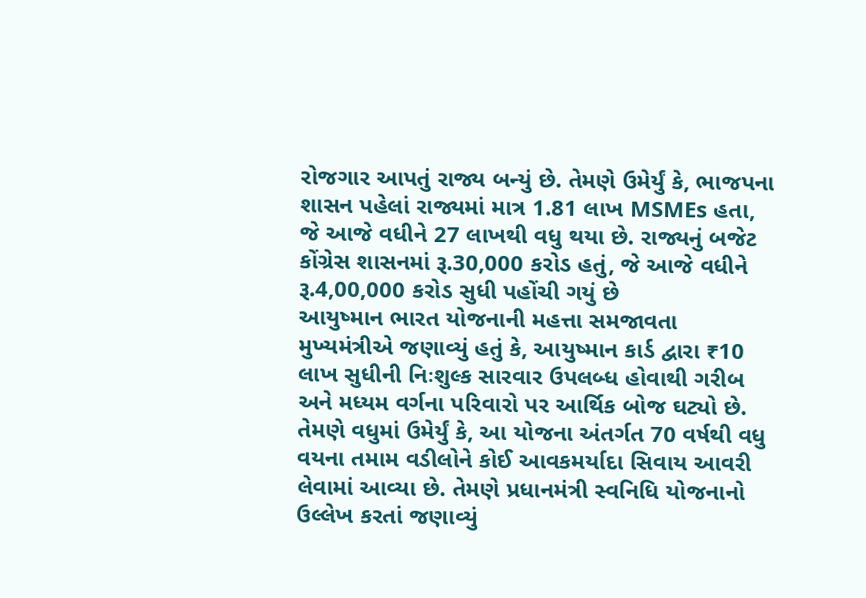રોજગાર આપતું રાજ્ય બન્યું છે. તેમણે ઉમેર્યું કે, ભાજપના શાસન પહેલાં રાજ્યમાં માત્ર 1.81 લાખ MSMEs હતા, જે આજે વધીને 27 લાખથી વધુ થયા છે. રાજ્યનું બજેટ કોંગ્રેસ શાસનમાં રૂ.30,000 કરોડ હતું, જે આજે વધીને રૂ.4,00,000 કરોડ સુધી પહોંચી ગયું છે
આયુષ્માન ભારત યોજનાની મહત્તા સમજાવતા મુખ્યમંત્રીએ જણાવ્યું હતું કે, આયુષ્માન કાર્ડ દ્વારા ₹10 લાખ સુધીની નિઃશુલ્ક સારવાર ઉપલબ્ધ હોવાથી ગરીબ અને મધ્યમ વર્ગના પરિવારો પર આર્થિક બોજ ઘટ્યો છે. તેમણે વધુમાં ઉમેર્યું કે, આ યોજના અંતર્ગત 70 વર્ષથી વધુ વયના તમામ વડીલોને કોઈ આવકમર્યાદા સિવાય આવરી લેવામાં આવ્યા છે. તેમણે પ્રધાનમંત્રી સ્વનિધિ યોજનાનો ઉલ્લેખ કરતાં જણાવ્યું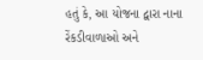હતું કે, આ યોજના દ્વારા નાના રેંકડીવાળાઓ અને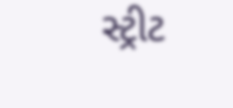સ્ટ્રીટ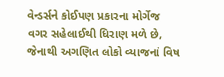વેન્ડર્સને કોઈપણ પ્રકારના મોર્ગેજ વગર સહેલાઈથી ધિરાણ મળે છે, જેનાથી અગણિત લોકો વ્યાજનાં વિષ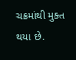ચક્રમાંથી મુક્ત થયા છે.